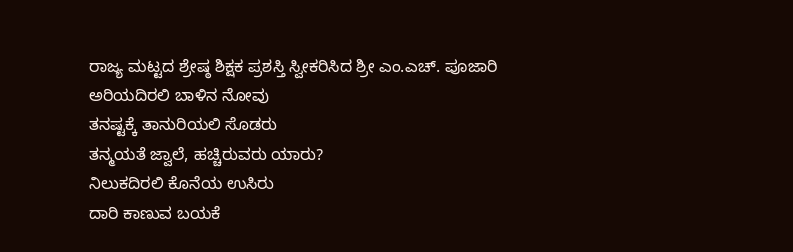ರಾಜ್ಯ ಮಟ್ಟದ ಶ್ರೇಷ್ಠ ಶಿಕ್ಷಕ ಪ್ರಶಸ್ತಿ ಸ್ವೀಕರಿಸಿದ ಶ್ರೀ ಎಂ.ಎಚ್. ಪೂಜಾರಿ
ಅರಿಯದಿರಲಿ ಬಾಳಿನ ನೋವು
ತನಷ್ಟಕ್ಕೆ ತಾನುರಿಯಲಿ ಸೊಡರು
ತನ್ಮಯತೆ ಜ್ವಾಲೆ, ಹಚ್ಚಿರುವರು ಯಾರು?
ನಿಲುಕದಿರಲಿ ಕೊನೆಯ ಉಸಿರು
ದಾರಿ ಕಾಣುವ ಬಯಕೆ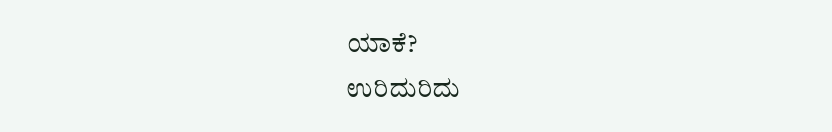ಯಾಕೆ?
ಉರಿದುರಿದು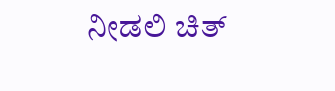ನೀಡಲಿ ಚಿತ್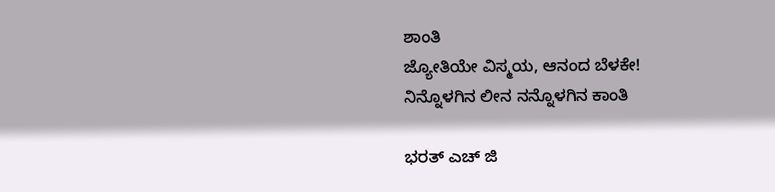ಶಾಂತಿ
ಜ್ಯೋತಿಯೇ ವಿಸ್ಮಯ, ಆನಂದ ಬೆಳಕೇ!
ನಿನ್ನೊಳಗಿನ ಲೀನ ನನ್ನೊಳಗಿನ ಕಾಂತಿ

ಭರತ್ ಎಚ್ ಜಿ